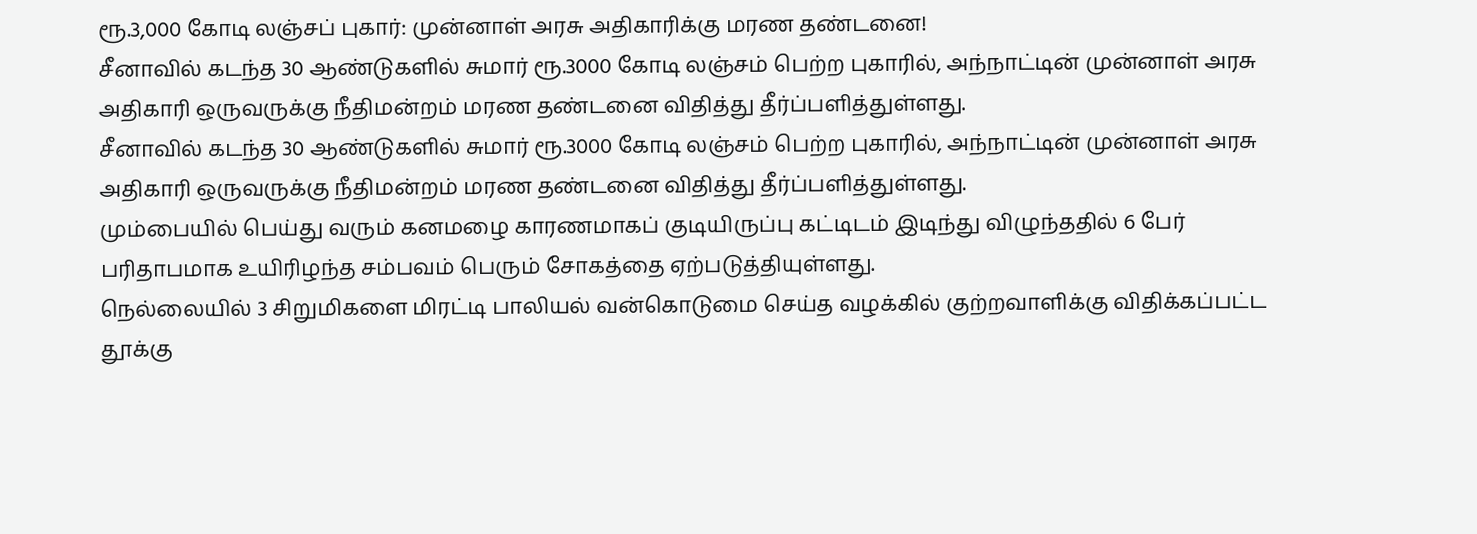ரூ.3,000 கோடி லஞ்சப் புகார்: முன்னாள் அரசு அதிகாரிக்கு மரண தண்டனை!
சீனாவில் கடந்த 30 ஆண்டுகளில் சுமார் ரூ.3000 கோடி லஞ்சம் பெற்ற புகாரில், அந்நாட்டின் முன்னாள் அரசு அதிகாரி ஒருவருக்கு நீதிமன்றம் மரண தண்டனை விதித்து தீர்ப்பளித்துள்ளது.
சீனாவில் கடந்த 30 ஆண்டுகளில் சுமார் ரூ.3000 கோடி லஞ்சம் பெற்ற புகாரில், அந்நாட்டின் முன்னாள் அரசு அதிகாரி ஒருவருக்கு நீதிமன்றம் மரண தண்டனை விதித்து தீர்ப்பளித்துள்ளது.
மும்பையில் பெய்து வரும் கனமழை காரணமாகப் குடியிருப்பு கட்டிடம் இடிந்து விழுந்ததில் 6 பேர் பரிதாபமாக உயிரிழந்த சம்பவம் பெரும் சோகத்தை ஏற்படுத்தியுள்ளது.
நெல்லையில் 3 சிறுமிகளை மிரட்டி பாலியல் வன்கொடுமை செய்த வழக்கில் குற்றவாளிக்கு விதிக்கப்பட்ட தூக்கு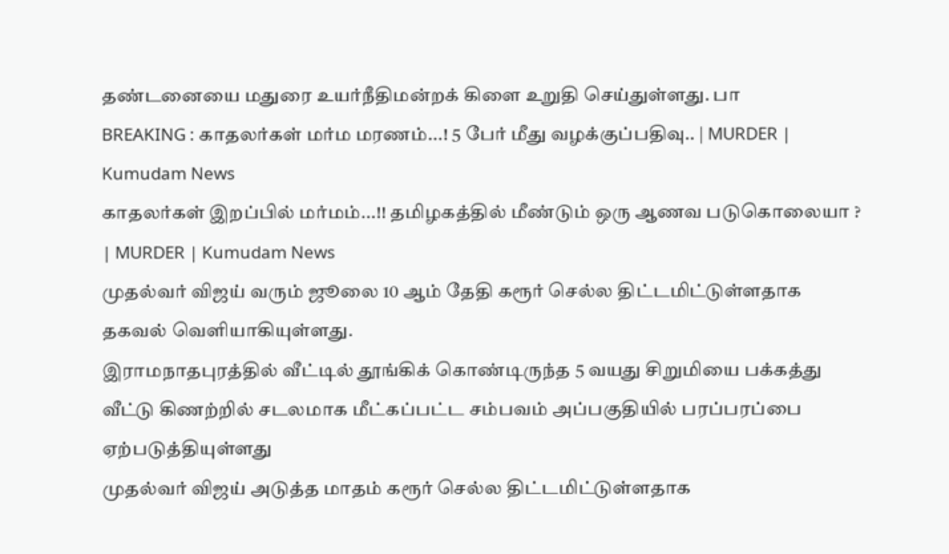தண்டனையை மதுரை உயர்நீதிமன்றக் கிளை உறுதி செய்துள்ளது. பா
BREAKING : காதலர்கள் மர்ம மரணம்...! 5 பேர் மீது வழக்குப்பதிவு.. | MURDER | Kumudam News
காதலர்கள் இறப்பில் மர்மம்...!! தமிழகத்தில் மீண்டும் ஒரு ஆணவ படுகொலையா ? | MURDER | Kumudam News
முதல்வர் விஜய் வரும் ஜூலை 10 ஆம் தேதி கரூர் செல்ல திட்டமிட்டுள்ளதாக தகவல் வெளியாகியுள்ளது.
இராமநாதபுரத்தில் வீட்டில் தூங்கிக் கொண்டிருந்த 5 வயது சிறுமியை பக்கத்து வீட்டு கிணற்றில் சடலமாக மீட்கப்பட்ட சம்பவம் அப்பகுதியில் பரப்பரப்பை ஏற்படுத்தியுள்ளது
முதல்வர் விஜய் அடுத்த மாதம் கரூர் செல்ல திட்டமிட்டுள்ளதாக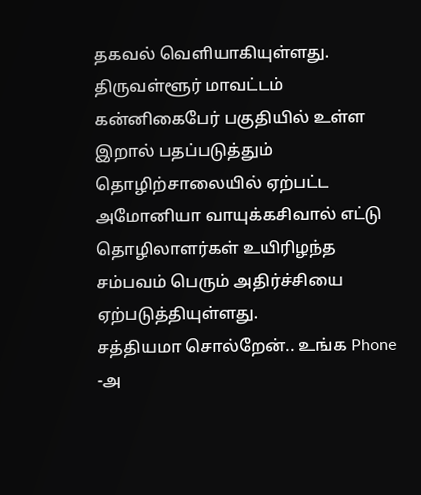தகவல் வெளியாகியுள்ளது.
திருவள்ளூர் மாவட்டம் கன்னிகைபேர் பகுதியில் உள்ள இறால் பதப்படுத்தும் தொழிற்சாலையில் ஏற்பட்ட அமோனியா வாயுக்கசிவால் எட்டு தொழிலாளர்கள் உயிரிழந்த சம்பவம் பெரும் அதிர்ச்சியை ஏற்படுத்தியுள்ளது.
சத்தியமா சொல்றேன்.. உங்க Phone -அ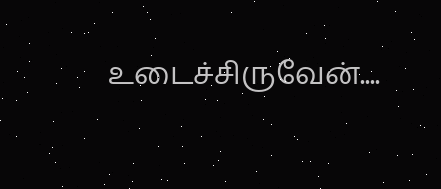உடைச்சிருவேன்....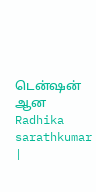டென்ஷன் ஆன Radhika sarathkumar |